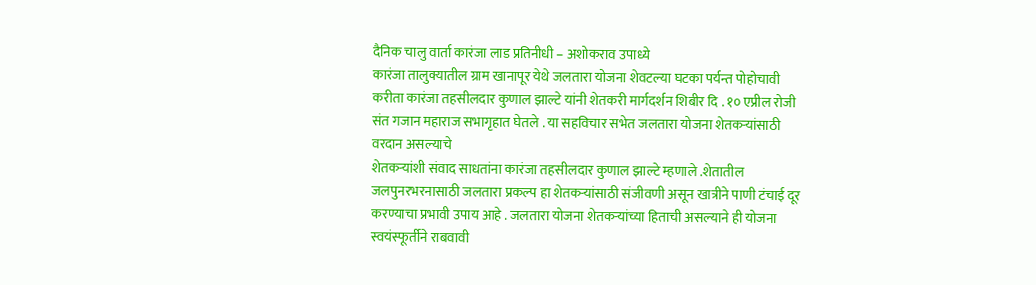दैनिक चालु वार्ता कारंजा लाड प्रतिनीधी – अशोकराव उपाध्ये
कारंजा तालुक्यातील ग्राम खानापूर येथे जलतारा योजना शेवटल्या घटका पर्यन्त पोहोचावी करीता कारंजा तहसीलदार कुणाल झाल्टे यांनी शेतकरी मार्गदर्शन शिबीर दि . १० एप्रील रोजी संत गजान महाराज सभागृहात घेतले . या सहविचार सभेत जलतारा योजना शेतकऱ्यांसाठी वरदान असल्याचे
शेतकऱ्यांशी संवाद साधतांना कारंजा तहसीलदार कुणाल झाल्टे म्हणाले .शेतातील जलपुनरभरनासाठी जलतारा प्रकल्प हा शेतकऱ्यांसाठी संजीवणी असून खात्रीने पाणी टंचाई दूर करण्याचा प्रभावी उपाय आहे . जलतारा योजना शेतकऱ्यांच्या हिताची असल्याने ही योजना स्वयंस्फूर्तीने राबवावी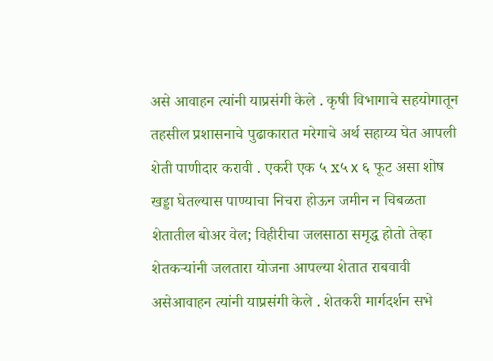असे आवाहन त्यांनी याप्रसंगी केले . कृषी विभागाचे सहयोगातून तहसील प्रशासनाचे पुढाकारात मरेगाचे अर्थ सहाय्य घेत आपली शेती पाणीदार करावी . एकरी एक ५ x५ x ६ फूट असा शोष खड्डा घेतल्यास पाण्याचा निचरा होऊन जमीन न चिबळता शेतातील बोअर वेल; विहीरीचा जलसाठा समृद्ध होतो तेव्हा शेतकऱ्यांनी जलतारा योजना आपल्या शेतात राबवावी असेआवाहन त्यांनी याप्रसंगी केले . शेतकरी मार्गदर्शन सभे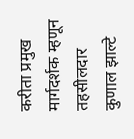करीता प्रमुख मार्गदर्शक म्हणून तहसीलदार कुणाल झाल्टे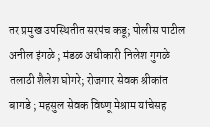तर प्रमुख उपस्थितीत सरपंच कडू; पोलीस पाटील अनील इंगळे ; मंडळ अधीकारी निलेश गुगळे तलाठी शैलेश घोगरे; रोजगार सेवक श्रीकांत बागडे ; महसुल सेवक विष्णू मेश्राम यांचेसह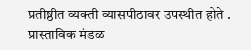प्रतीष्ठीत व्यक्ती व्यासपीठावर उपस्थीत होते . प्रास्ताविक मंडळ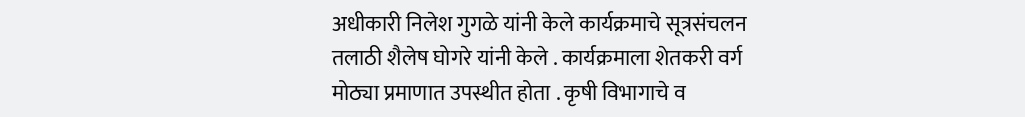अधीकारी निलेश गुगळे यांनी केले कार्यक्रमाचे सूत्रसंचलन तलाठी शैलेष घोगरे यांनी केले . कार्यक्रमाला शेतकरी वर्ग मोठ्या प्रमाणात उपस्थीत होता . कृषी विभागाचे व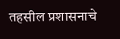तहसील प्रशासनाचे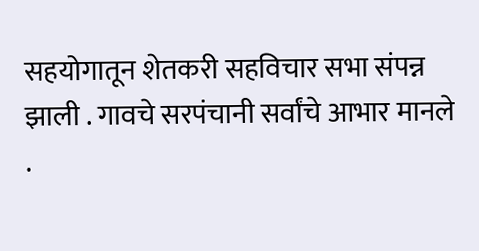सहयोगातून शेतकरी सहविचार सभा संपन्न झाली . गावचे सरपंचानी सर्वांचे आभार मानले .